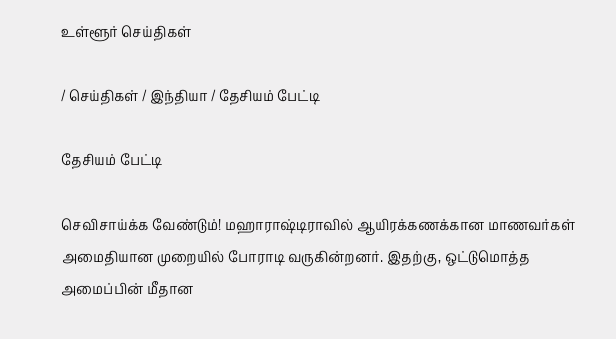உள்ளூர் செய்திகள்

/ செய்திகள் / இந்தியா / தேசியம் பேட்டி

தேசியம் பேட்டி

செவிசாய்க்க வேண்டும்! மஹாராஷ்டிராவில் ஆயிரக்கணக்கான மாணவர்கள் அமைதியான முறையில் போராடி வருகின்றனர். இதற்கு, ஒட்டுமொத்த அமைப்பின் மீதான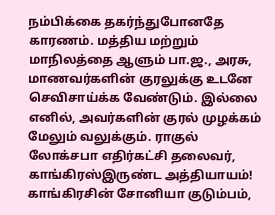நம்பிக்கை தகர்ந்துபோனதே காரணம். மத்திய மற்றும் மாநிலத்தை ஆளும் பா.ஜ., அரசு, மாணவர்களின் குரலுக்கு உடனே செவிசாய்க்க வேண்டும். இல்லை எனில், அவர்களின் குரல் முழக்கம் மேலும் வலுக்கும். ராகுல் லோக்சபா எதிர்கட்சி தலைவர், காங்கிரஸ்இருண்ட அத்தியாயம்! காங்கிரசின் சோனியா குடும்பம்,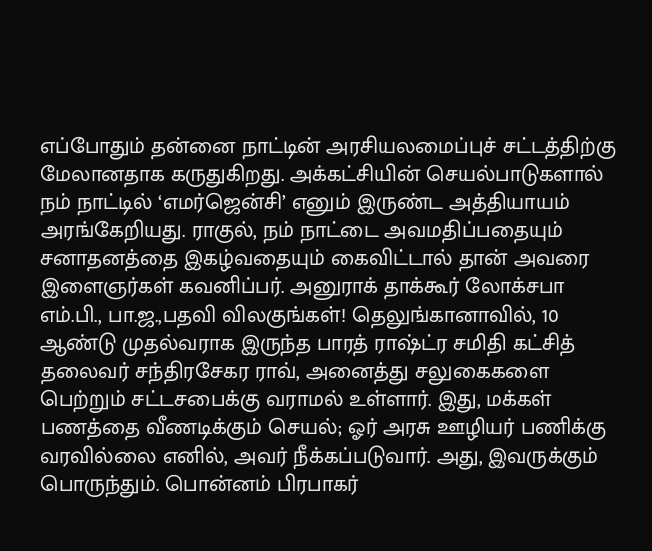எப்போதும் தன்னை நாட்டின் அரசியலமைப்புச் சட்டத்திற்கு மேலானதாக கருதுகிறது. அக்கட்சியின் செயல்பாடுகளால் நம் நாட்டில் ‘எமர்ஜென்சி’ எனும் இருண்ட அத்தியாயம் அரங்கேறியது. ராகுல், நம் நாட்டை அவமதிப்பதையும் சனாதனத்தை இகழ்வதையும் கைவிட்டால் தான் அவரை இளைஞர்கள் கவனிப்பர். அனுராக் தாக்கூர் லோக்சபா எம்.பி., பா.ஜ.,பதவி விலகுங்கள்! தெலுங்கானாவில், 10 ஆண்டு முதல்வராக இருந்த பாரத் ராஷ்ட்ர சமிதி கட்சித் தலைவர் சந்திரசேகர ராவ், அனைத்து சலுகைகளை பெற்றும் சட்டசபைக்கு வராமல் உள்ளார். இது, மக்கள் பணத்தை வீணடிக்கும் செயல்; ஓர் அரசு ஊழியர் பணிக்கு வரவில்லை எனில், அவர் நீக்கப்படுவார். அது, இவருக்கும் பொருந்தும். பொன்னம் பிரபாகர்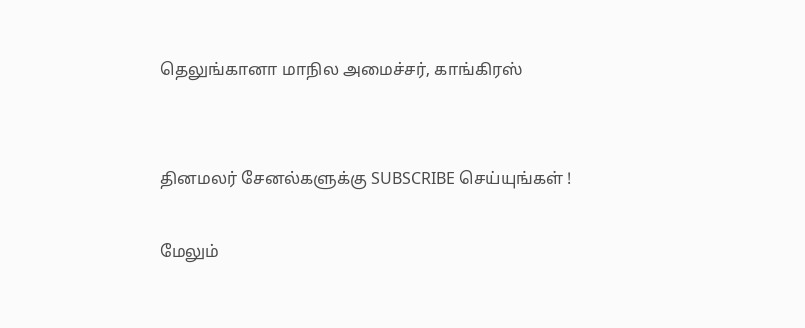தெலுங்கானா மாநில அமைச்சர், காங்கிரஸ்


தினமலர் சேனல்களுக்கு SUBSCRIBE செய்யுங்கள் !

மேலும்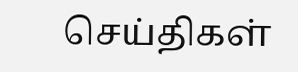செய்திகள்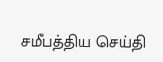சமீபத்திய செய்தி